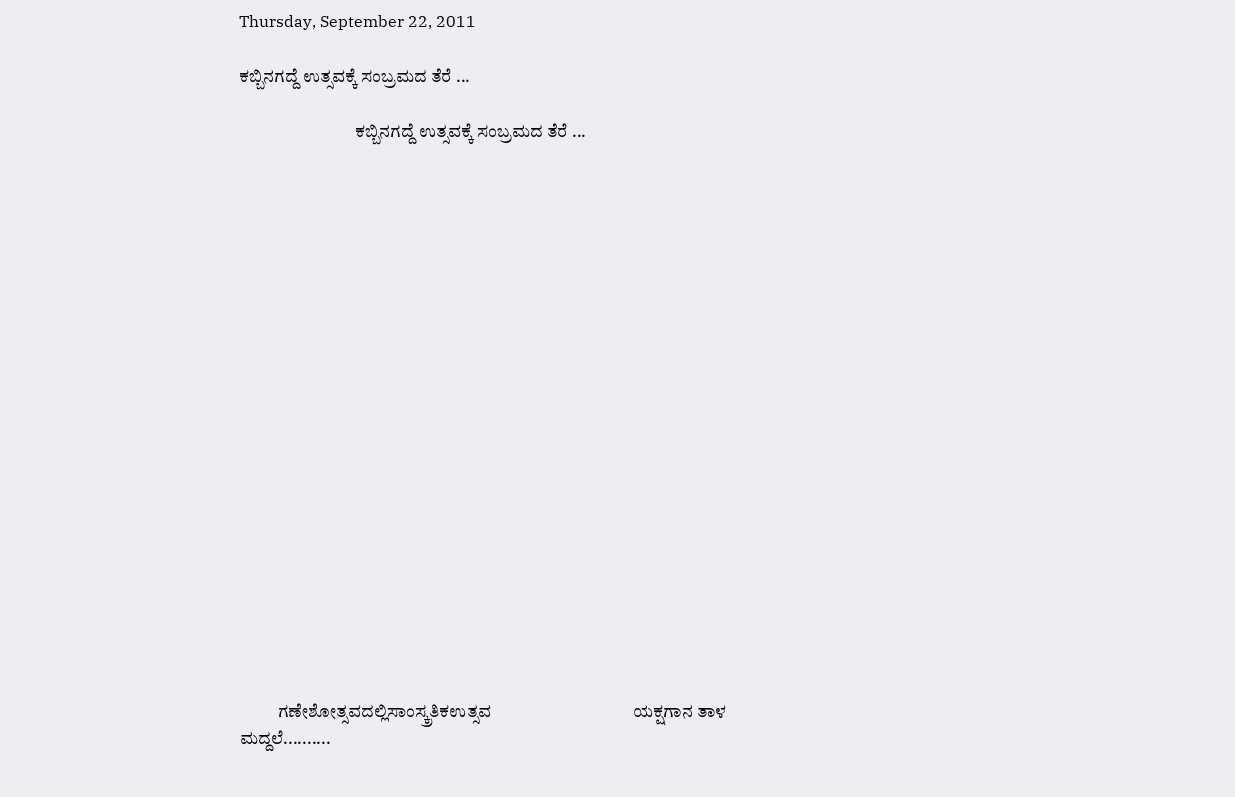Thursday, September 22, 2011

ಕಬ್ಬಿನಗದ್ದೆ ಉತ್ಸವಕ್ಕೆ ಸಂಬ್ರಮದ ತೆರೆ ...

                                 ಕಬ್ಬಿನಗದ್ದೆ ಉತ್ಸವಕ್ಕೆ ಸಂಬ್ರಮದ ತೆರೆ ...




















           ಗಣೇಶೋತ್ಸವದಲ್ಲಿಸಾಂಸ್ಕ್ರತಿಕಉತ್ಸವ                                  ಯಕ್ಷಗಾನ ತಾಳ ಮದ್ದಲೆ..........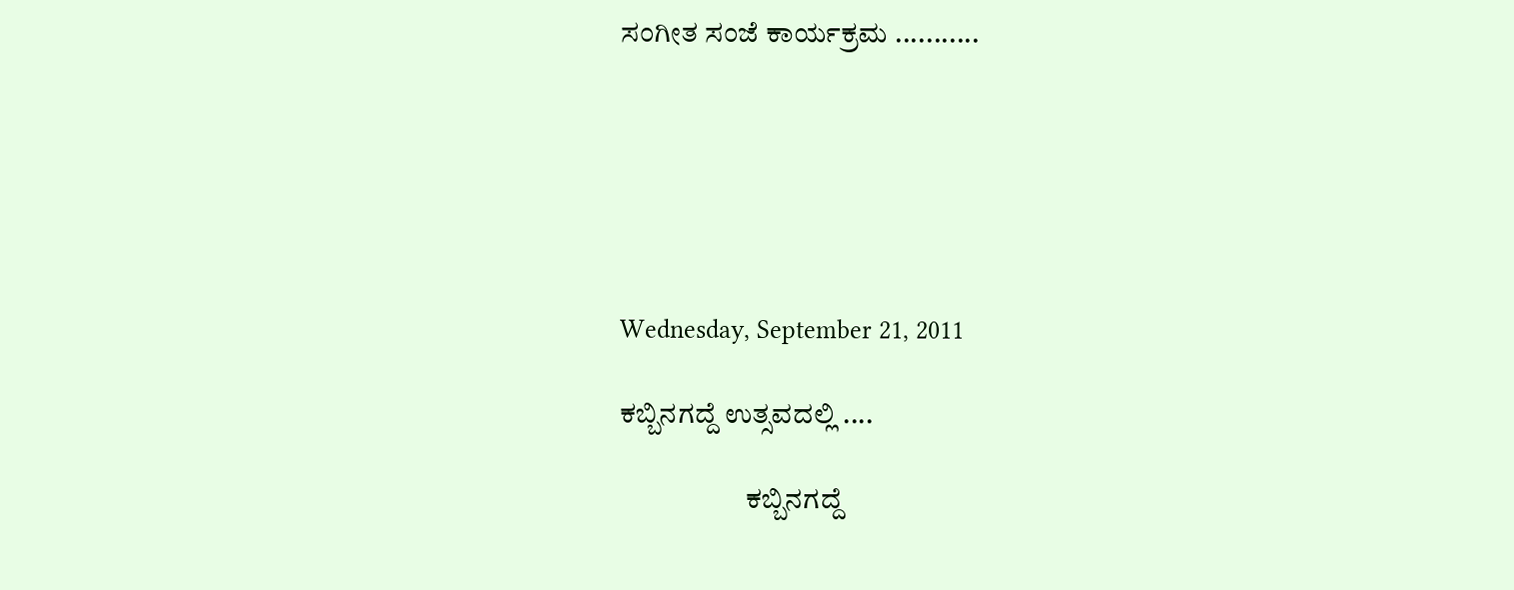ಸಂಗೀತ ಸಂಜೆ ಕಾರ್ಯಕ್ರಮ ...........






Wednesday, September 21, 2011

ಕಬ್ಬಿನಗದ್ದೆ ಉತ್ಸವದಲ್ಲಿ ....

                      ಕಬ್ಬಿನಗದ್ದೆ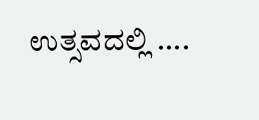ಉತ್ಸವದಲ್ಲಿ ....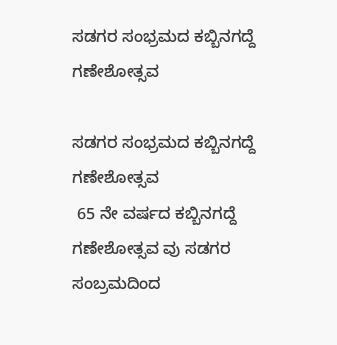ಸಡಗರ ಸಂಭ್ರಮದ ಕಬ್ಬಿನಗದ್ದೆ ಗಣೇಶೋತ್ಸವ

ಸಡಗರ ಸಂಭ್ರಮದ ಕಬ್ಬಿನಗದ್ದೆ ಗಣೇಶೋತ್ಸವ
 65 ನೇ ವರ್ಷದ ಕಬ್ಬಿನಗದ್ದೆ ಗಣೇಶೋತ್ಸವ ವು ಸಡಗರ ಸಂಬ್ರಮದಿಂದ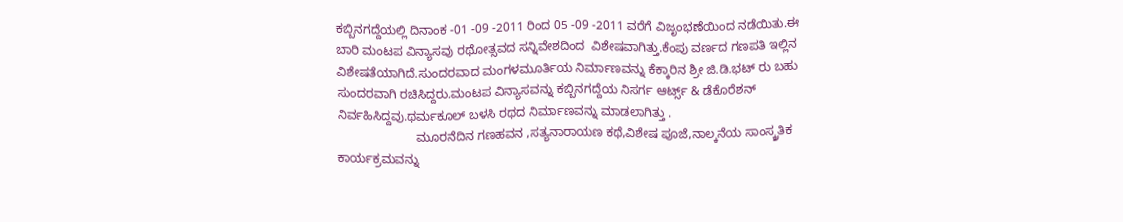ಕಬ್ಬಿನಗದ್ದೆಯಲ್ಲಿ ದಿನಾಂಕ -01 -09 -2011 ರಿಂದ 05 -09 -2011 ವರೆಗೆ ವಿಜೃಂಭಣೆಯಿಂದ ನಡೆಯಿತು.ಈ ಬಾರಿ ಮಂಟಪ ವಿನ್ಯಾಸವು ರಥೋತ್ಸವದ ಸನ್ನಿವೇಶದಿಂದ  ವಿಶೇಷವಾಗಿತ್ತು.ಕೆಂಪು ವರ್ಣದ ಗಣಪತಿ ಇಲ್ಲಿನ ವಿಶೇಷತೆಯಾಗಿದೆ.ಸುಂದರವಾದ ಮಂಗಳಮೂರ್ತಿಯ ನಿರ್ಮಾಣವನ್ನು ಕೆಕ್ಕಾರಿನ ಶ್ರೀ ಜಿ.ಡಿ.ಭಟ್ ರು ಬಹು ಸುಂದರವಾಗಿ ರಚಿಸಿದ್ದರು.ಮಂಟಪ ವಿನ್ಯಾಸವನ್ನು ಕಬ್ಬಿನಗದ್ದೆಯ ನಿಸರ್ಗ ಆರ್ಟ್ಸ್ & ಡೆಕೊರೆಶನ್ ನಿರ್ವಹಿಸಿದ್ದವು.ಥರ್ಮಕೂಲ್ ಬಳಸಿ ರಥದ ನಿರ್ಮಾಣವನ್ನು ಮಾಡಲಾಗಿತ್ತು .
                       ಮೂರನೆದಿನ ಗಣಹವನ ,ಸತ್ಯನಾರಾಯಣ ಕಥೆ,ವಿಶೇಷ ಪೂಜೆ,ನಾಲ್ಕನೆಯ ಸಾಂಸ್ಕ್ರತಿಕ ಕಾರ್ಯಕ್ರಮವನ್ನು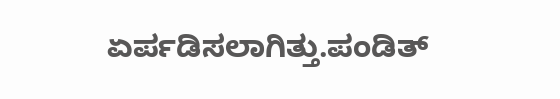ಏರ್ಪಡಿಸಲಾಗಿತ್ತು.ಪಂಡಿತ್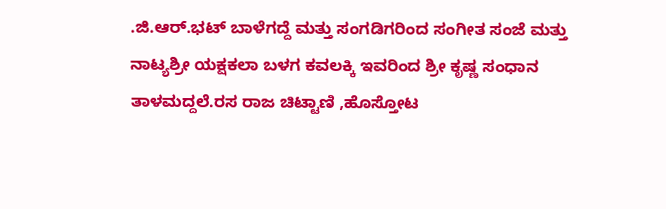.ಜಿ.ಆರ್.ಭಟ್ ಬಾಳೆಗದ್ದೆ ಮತ್ತು ಸಂಗಡಿಗರಿಂದ ಸಂಗೀತ ಸಂಜೆ ಮತ್ತು ನಾಟ್ಯಶ್ರೀ ಯಕ್ಷಕಲಾ ಬಳಗ ಕವಲಕ್ಕಿ ಇವರಿಂದ ಶ್ರೀ ಕೃಷ್ಣ ಸಂಧಾನ ತಾಳಮದ್ದಲೆ.ರಸ ರಾಜ ಚಿಟ್ಟಾಣಿ ,ಹೊಸ್ತೋಟ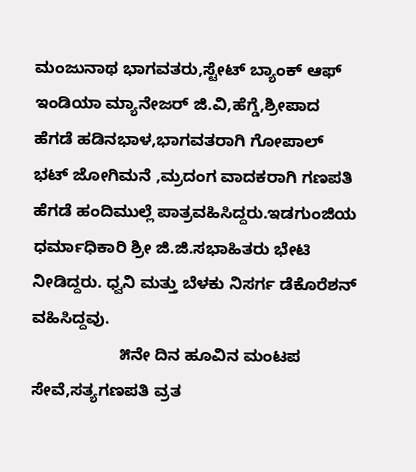ಮಂಜುನಾಥ ಭಾಗವತರು,ಸ್ಟೇಟ್ ಬ್ಯಾಂಕ್ ಆಫ್ ಇಂಡಿಯಾ ಮ್ಯಾನೇಜರ್ ಜಿ.ವಿ,ಹೆಗ್ಡೆ,ಶ್ರೀಪಾದ ಹೆಗಡೆ ಹಡಿನಭಾಳ,ಭಾಗವತರಾಗಿ ಗೋಪಾಲ್ ಭಟ್ ಜೋಗಿಮನೆ ,ಮ್ರದಂಗ ವಾದಕರಾಗಿ ಗಣಪತಿ ಹೆಗಡೆ ಹಂದಿಮುಲ್ಲೆ ಪಾತ್ರವಹಿಸಿದ್ದರು.ಇಡಗುಂಜಿಯ ಧರ್ಮಾಧಿಕಾರಿ ಶ್ರೀ ಜಿ.ಜಿ.ಸಭಾಹಿತರು ಭೇಟಿ ನೀಡಿದ್ದರು. ಧ್ವನಿ ಮತ್ತು ಬೆಳಕು ನಿಸರ್ಗ ಡೆಕೊರೆಶನ್ ವಹಿಸಿದ್ದವು.
                   ೫ನೇ ದಿನ ಹೂವಿನ ಮಂಟಪ ಸೇವೆ,ಸತ್ಯಗಣಪತಿ ವ್ರತ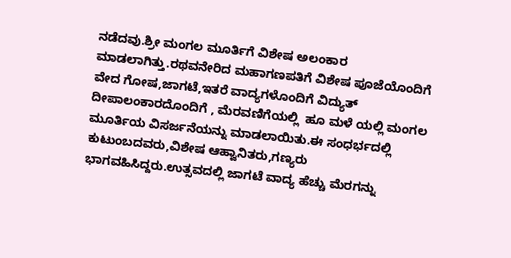ನಡೆದವು.ಶ್ರೀ ಮಂಗಲ ಮೂರ್ತಿಗೆ ವಿಶೇಷ ಅಲಂಕಾರ ಮಾಡಲಾಗಿತ್ತು.ರಥವನೇರಿದ ಮಹಾಗಣಪತಿಗೆ ವಿಶೇಷ ಪೂಜೆಯೊಂದಿಗೆ ವೇದ ಗೋಷ,ಜಾಗಟೆ,ಇತರೆ ವಾದ್ಯಗಳೊಂದಿಗೆ ವಿದ್ಯುತ್ ದೀಪಾಲಂಕಾರದೊಂದಿಗೆ , ಮೆರವಣಿಗೆಯಲ್ಲಿ  ಹೂ ಮಳೆ ಯಲ್ಲಿ ಮಂಗಲ ಮೂರ್ತಿಯ ವಿಸರ್ಜನೆಯನ್ನು ಮಾಡಲಾಯಿತು.ಈ ಸಂಧರ್ಭದಲ್ಲಿ ಕುಟುಂಬದವರು,ವಿಶೇಷ ಆಹ್ವಾನಿತರು,ಗಣ್ಯರು ಭಾಗವಹಿಸಿದ್ದರು.ಉತ್ಸವದಲ್ಲಿ ಜಾಗಟೆ ವಾದ್ಯ ಹೆಚ್ಚು ಮೆರಗನ್ನು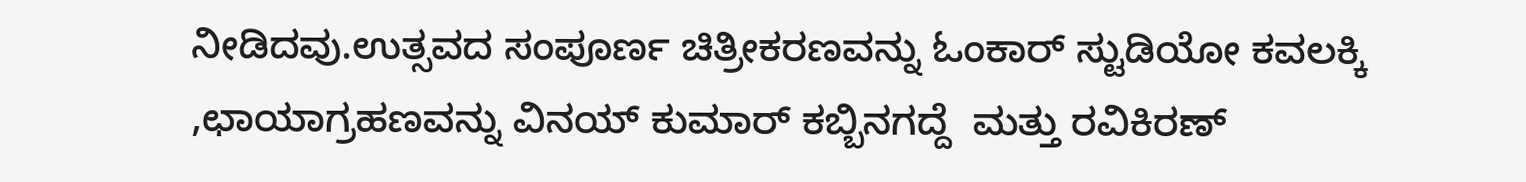ನೀಡಿದವು.ಉತ್ಸವದ ಸಂಪೂರ್ಣ ಚಿತ್ರೀಕರಣವನ್ನು ಓಂಕಾರ್ ಸ್ಟುಡಿಯೋ ಕವಲಕ್ಕಿ ,ಛಾಯಾಗ್ರಹಣವನ್ನು ವಿನಯ್ ಕುಮಾರ್ ಕಬ್ಬಿನಗದ್ದೆ  ಮತ್ತು ರವಿಕಿರಣ್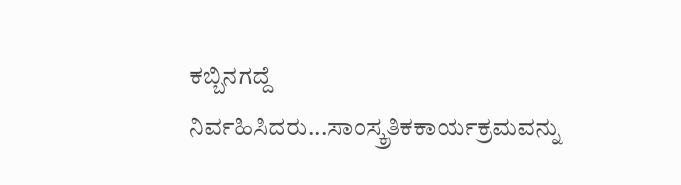ಕಬ್ಬಿನಗದ್ದೆ ನಿರ್ವಹಿಸಿದರು...ಸಾಂಸ್ಕ್ರತಿಕಕಾರ್ಯಕ್ರಮವನ್ನು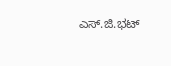ಎಸ್.ಜಿ.ಭಟ್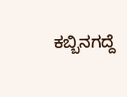ಕಬ್ಬಿನಗದ್ದೆ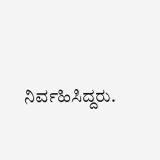ನಿರ್ವಹಿಸಿದ್ದರು.